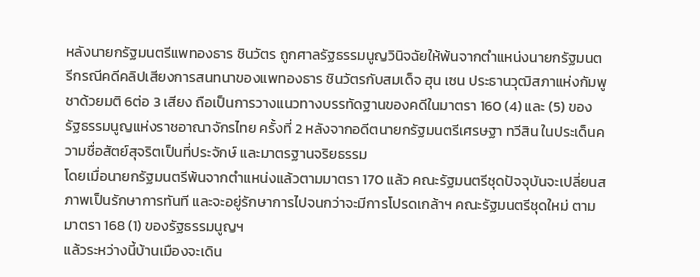หลังนายกรัฐมนตรีแพทองธาร ชินวัตร ถูกศาลรัฐธรรมนูญวินิจฉัยให้พ้นจากตำแหน่งนายกรัฐมนตรีกรณีคดีคลิปเสียงการสนทนาของแพทองธาร ชินวัตรกับสมเด็จ ฮุน เซน ประธานวุฒิสภาแห่งกัมพูชาด้วยมติ 6ต่อ 3 เสียง ถือเป็นการวางแนวทางบรรทัดฐานของคดีในมาตรา 160 (4) และ (5) ของรัฐธรรมนูญแห่งราชอาณาจักรไทย ครั้งที่ 2 หลังจากอดีตนายกรัฐมนตรีเศรษฐา ทวีสิน ในประเด็นความชื่อสัตย์สุจริตเป็นที่ประจักษ์ และมาตรฐานจริยธรรม
โดยเมื่อนายกรัฐมนตรีพ้นจากตำแหน่งแล้วตามมาตรา 170 แล้ว คณะรัฐมนตรีชุดปัจจุบันจะเปลี่ยนสภาพเป็นรักษาการทันที และจะอยู่รักษาการไปจนกว่าจะมีการโปรดเกล้าฯ คณะรัฐมนตรีชุดใหม่ ตามมาตรา 168 (1) ของรัฐธรรมนูญฯ
แล้วระหว่างนี้บ้านเมืองจะเดิน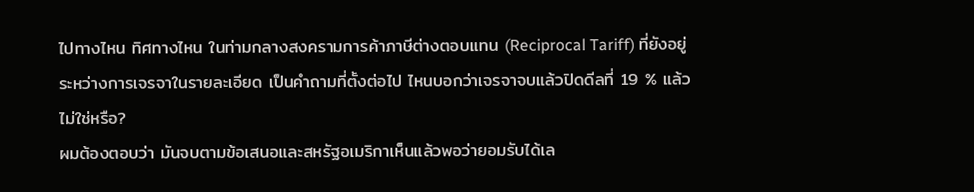ไปทางไหน ทิศทางไหน ในท่ามกลางสงครามการค้าภาษีต่างตอบแทน (Reciprocal Tariff) ที่ยังอยู่ระหว่างการเจรจาในรายละเอียด เป็นคำถามที่ตั้งต่อไป ไหนบอกว่าเจรจาจบแล้วปิดดีลที่ 19 % แล้วไม่ใช่หรือ?
ผมต้องตอบว่า มันจบตามข้อเสนอและสหรัฐอเมริกาเห็นแล้วพอว่ายอมรับได้เล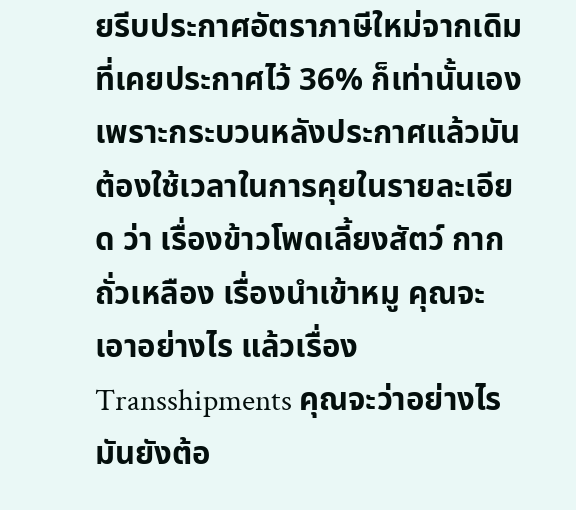ยรีบประกาศอัตราภาษีใหม่จากเดิมที่เคยประกาศไว้ 36% ก็เท่านั้นเอง เพราะกระบวนหลังประกาศแล้วมันต้องใช้เวลาในการคุยในรายละเอียด ว่า เรื่องข้าวโพดเลี้ยงสัตว์ กากถั่วเหลือง เรื่องนำเข้าหมู คุณจะเอาอย่างไร แล้วเรื่อง Transshipments คุณจะว่าอย่างไร มันยังต้อ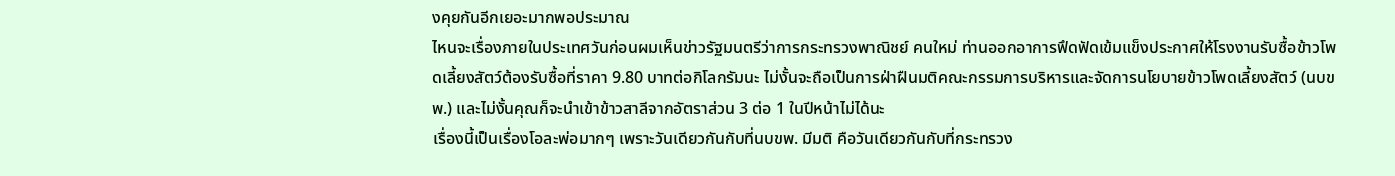งคุยกันอีกเยอะมากพอประมาณ
ไหนจะเรื่องภายในประเทศวันก่อนผมเห็นข่าวรัฐมนตรีว่าการกระทรวงพาณิชย์ คนใหม่ ท่านออกอาการฟึดฟัดเข้มแข็งประกาศให้โรงงานรับซื้อข้าวโพดเลี้ยงสัตว์ต้องรับซื้อที่ราคา 9.80 บาทต่อกิโลกรัมนะ ไม่งั้นจะถือเป็นการฝ่าฝืนมติคณะกรรมการบริหารและจัดการนโยบายข้าวโพดเลี้ยงสัตว์ (นบขพ.) และไม่งั้นคุณก็จะนำเข้าข้าวสาลีจากอัตราส่วน 3 ต่อ 1 ในปีหน้าไม่ได้นะ
เรื่องนี้เป็นเรื่องโอละพ่อมากๆ เพราะวันเดียวกันกับที่นบขพ. มีมติ คือวันเดียวกันกับที่กระทรวง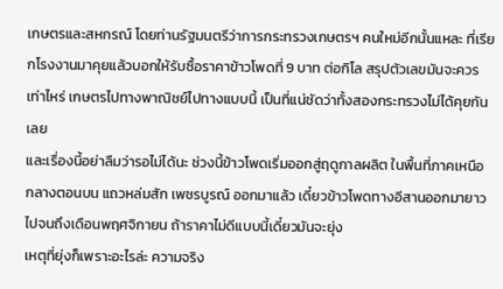เกษตรและสหกรณ์ โดยท่านรัฐมนตรีว่าการกระทรวงเกษตรฯ คนใหม่อีกนั้นแหละ ที่เรียกโรงงานมาคุยแล้วบอกให้รับซื้อราคาข้าวโพดที่ 9 บาท ต่อกิโล สรุปตัวเลขมันจะควรเท่าไหร่ เกษตรไปทางพาณิชย์ไปทางแบบนี้ เป็นที่แน่ชัดว่าทั้งสองกระทรวงไม่ได้คุยกันเลย
และเรื่องนี้อย่าลืมว่ารอไม่ได้นะ ช่วงนี้ข้าวโพดเริ่มออกสู่ฤดูกาลผลิต ในพื้นที่ภาคเหนือ กลางตอนบน แถวหล่มสัก เพชรบูรณ์ ออกมาแล้ว เดี๋ยวข้าวโพดทางอีสานออกมายาวไปจนถึงเดือนพฤศจิกายน ถ้าราคาไม่ดีแบบนี้เดี๋ยวมันจะยุ่ง
เหตุที่ยุ่งก็เพราะอะไรล่ะ ความจริง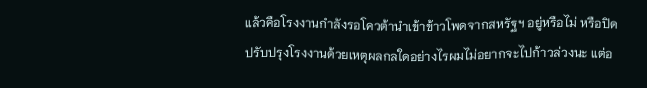แล้วคือโรงงานกำลังรอโควต้านำเข้าข้าวโพดจากสหรัฐฯ อยู่หรือไม่ หรือปิดปรับปรุงโรงงานด้วยเหตุผลกลใดอย่างไรผมไม่อยากจะไปก้าวล่วงนะ แต่อ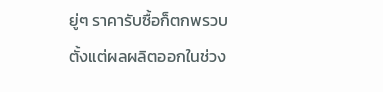ยู่ๆ ราคารับซื้อก็ตกพรวบตั้งแต่ผลผลิตออกในช่วง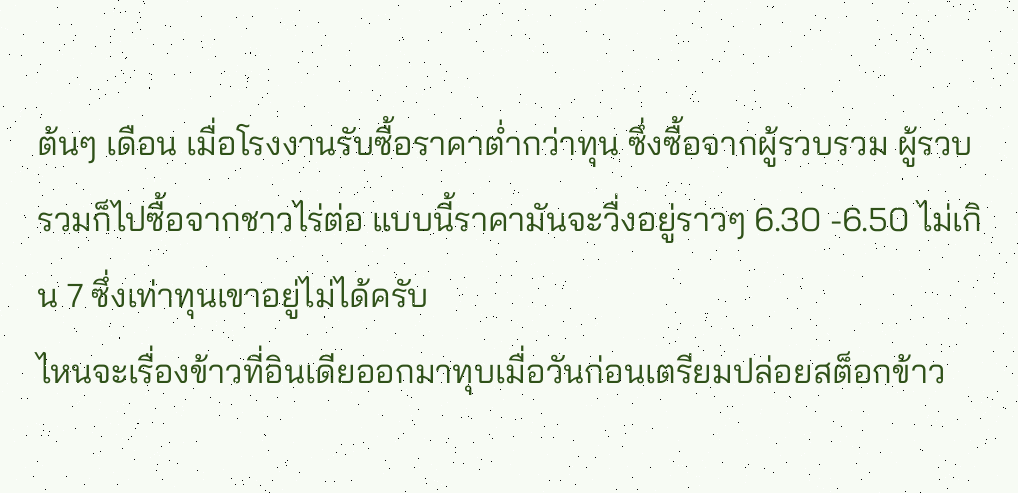ต้นๆ เดือน เมื่อโรงงานรับซื้อราคาต่ำกว่าทุน ซึ่งซื้อจากผู้รวบรวม ผู้รวบรวมก็ไปซื้อจากชาวไร่ต่อ แบบนี้ราคามันจะวื่งอยู่ราวๆ 6.30 -6.50 ไม่เกิน 7 ซึ่งเท่าทุนเขาอยู่ไม่ได้ครับ
ไหนจะเรื่องข้าวที่อินเดียออกมาทุบเมื่อวันก่อนเตรียมปล่อยสต็อกข้าว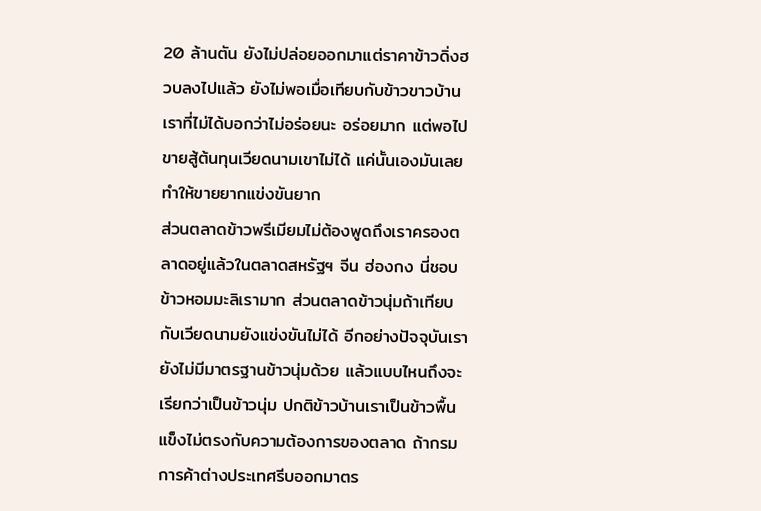20 ล้านตัน ยังไม่ปล่อยออกมาแต่ราคาข้าวดิ่งฮวบลงไปแล้ว ยังไม่พอเมื่อเทียบกับข้าวขาวบ้านเราที่ไม่ได้บอกว่าไม่อร่อยนะ อร่อยมาก แต่พอไปขายสู้ต้นทุนเวียดนามเขาไม่ได้ แค่นั้นเองมันเลยทำให้ขายยากแข่งขันยาก
ส่วนตลาดข้าวพรีเมียมไม่ต้องพูดถึงเราครองตลาดอยู่แล้วในตลาดสหรัฐฯ จีน ฮ่องกง นี่ชอบข้าวหอมมะลิเรามาก ส่วนตลาดข้าวนุ่มถ้าเทียบกับเวียดนามยังแข่งขันไม่ได้ อีกอย่างปัจจุบันเรายังไม่มีมาตรฐานข้าวนุ่มด้วย แล้วแบบไหนถึงจะเรียกว่าเป็นข้าวนุ่ม ปกติข้าวบ้านเราเป็นข้าวพื้นแข็งไม่ตรงกับความต้องการของตลาด ถ้ากรมการค้าต่างประเทศรีบออกมาตร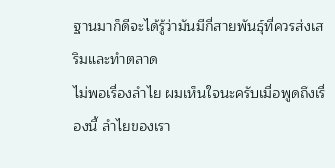ฐานมาก็ดีจะได้รู้ว่ามันมีกี่สายพันธุ์ที่ควรส่งเสริมและทำตลาด
ไม่พอเรื่องลำไย ผมเห็นใจนะครับเมื่อพูดถึงเรื่องนี้ ลำไยของเรา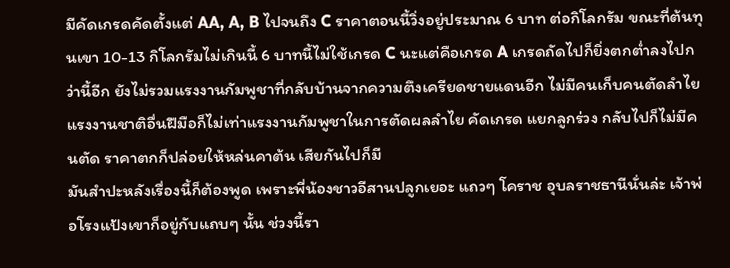มีคัดเกรดคัดตั้งแต่ AA, A, B ไปจนถึง C ราคาตอนนี้วิ่งอยู่ประมาณ 6 บาท ต่อกิโลกรัม ขณะที่ต้นทุนเขา 10-13 กิโลกรัมไม่เกินนี้ 6 บาทนี้ไม่ใช้เกรด C นะแต่คือเกรด A เกรดถัดไปก็ยิ่งตกต่ำลงไปกว่านี้อีก ยังไม่รวมแรงงานกัมพูชาที่กลับบ้านจากความตึงเครียดชายแดนอีก ไม่มีคนเก็บคนตัดลำไย แรงงานชาติอื่นฝืมือก็ไม่เท่าแรงงานกัมพูชาในการตัดผลลำไย คัดเกรด แยกลูกร่วง กลับไปก็ไม่มีคนตัด ราคาตกก็ปล่อยให้หล่นคาต้น เสียกันไปก็มี
มันสำปะหลังเรื่องนี้ก็ต้องพูด เพราะพี่น้องชาวอีสานปลูกเยอะ แถวๆ โคราช อุบลราชธานีนั่นล่ะ เจ้าพ่อโรงแป้งเขาก็อยู่กับแถบๆ นั้น ช่วงนี้รา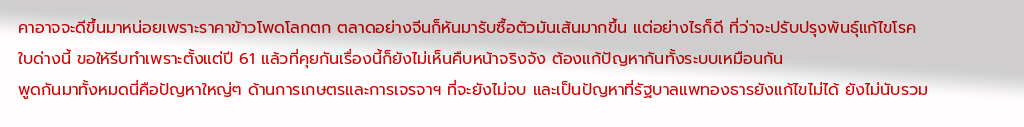คาอาจจะดีขึ้นมาหน่อยเพราะราคาข้าวโพดโลกตก ตลาดอย่างจีนก็หันมารับซื้อตัวมันเส้นมากขึ้น แต่อย่างไรก็ดี ที่ว่าจะปรับปรุงพันธุ์แก้ไขโรคใบด่างนี้ ขอให้รีบทำเพราะตั้งแต่ปี 61 แล้วที่คุยกันเรื่องนี้ก็ยังไม่เห็นคืบหน้าจริงจัง ต้องแก้ปัญหากันทั้งระบบเหมือนกัน
พูดกันมาทั้งหมดนี่คือปัญหาใหญ่ๆ ด้านการเกษตรและการเจรจาฯ ที่จะยังไม่จบ และเป็นปัญหาที่รัฐบาลแพทองธารยังแก้ไขไม่ได้ ยังไม่นับรวม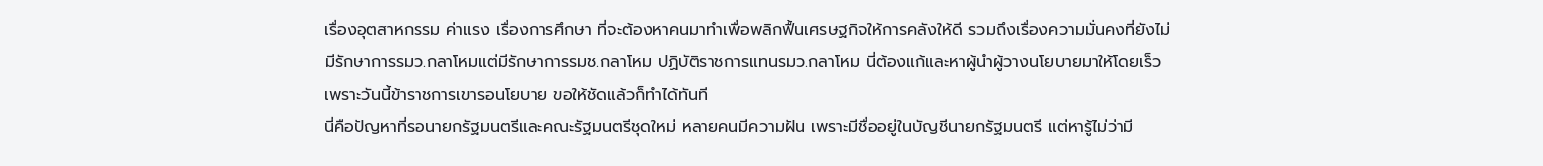เรื่องอุตสาหกรรม ค่าแรง เรื่องการศึกษา ที่จะต้องหาคนมาทำเพื่อพลิกฟื้นเศรษฐกิจให้การคลังให้ดี รวมถึงเรื่องความมั่นคงที่ยังไม่มีรักษาการรมว.กลาโหมแต่มีรักษาการรมช.กลาโหม ปฏิบัติราชการแทนรมว.กลาโหม นี่ต้องแก้และหาผู้นำผู้วางนโยบายมาให้โดยเร็ว เพราะวันนี้ข้าราชการเขารอนโยบาย ขอให้ชัดแล้วก็ทำได้ทันที
นี่คือปัญหาที่รอนายกรัฐมนตรีและคณะรัฐมนตรีชุดใหม่ หลายคนมีความฝัน เพราะมีชื่ออยู่ในบัญชีนายกรัฐมนตรี แต่หารู้ไม่ว่ามี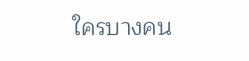ใครบางคน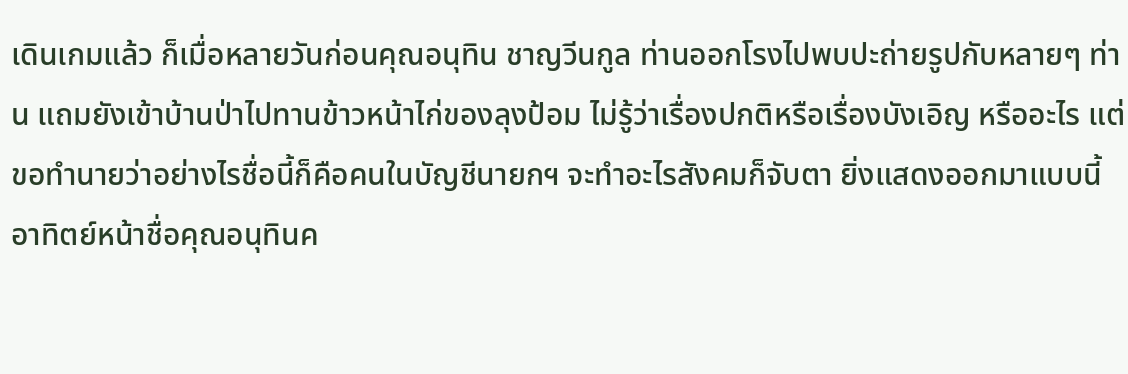เดินเกมแล้ว ก็เมื่อหลายวันก่อนคุณอนุทิน ชาญวีนกูล ท่านออกโรงไปพบปะถ่ายรูปกับหลายๆ ท่าน แถมยังเข้าบ้านป่าไปทานข้าวหน้าไก่ของลุงป้อม ไม่รู้ว่าเรื่องปกติหรือเรื่องบังเอิญ หรืออะไร แต่ขอทำนายว่าอย่างไรชื่อนี้ก็คือคนในบัญชีนายกฯ จะทำอะไรสังคมก็จับตา ยิ่งแสดงออกมาแบบนี้ อาทิตย์หน้าชื่อคุณอนุทินค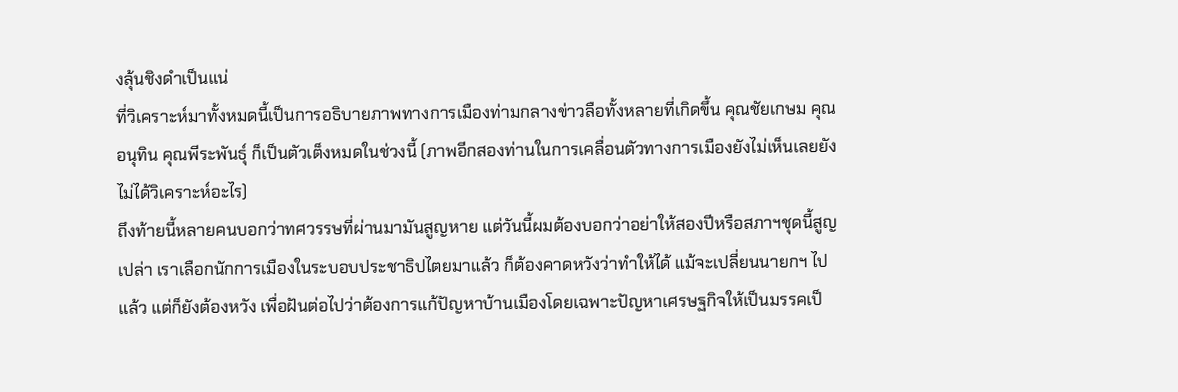งลุ้นชิงดำเป็นแน่
ที่วิเคราะห์มาทั้งหมดนี้เป็นการอธิบายภาพทางการเมืองท่ามกลางข่าวลือทั้งหลายที่เกิดขึ้น คุณชัยเกษม คุณอนุทิน คุณพีระพันธุ์ ก็เป็นตัวเต็งหมดในช่วงนี้ (ภาพอีกสองท่านในการเคลื่อนตัวทางการเมืองยังไม่เห็นเลยยังไม่ได้วิเคราะห์อะไร)
ถึงท้ายนี้หลายคนบอกว่าทศวรรษที่ผ่านมามันสูญหาย แต่วันนี้ผมต้องบอกว่าอย่าให้สองปีหรือสภาฯชุดนี้สูญเปล่า เราเลือกนักการเมืองในระบอบประชาธิปไตยมาแล้ว ก็ต้องคาดหวังว่าทำให้ได้ แม้จะเปลี่ยนนายกฯ ไปแล้ว แต่ก็ยังต้องหวัง เพื่อฝันต่อไปว่าต้องการแก้ปัญหาบ้านเมืองโดยเฉพาะปัญหาเศรษฐกิจให้เป็นมรรคเป็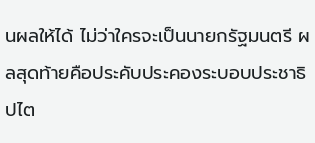นผลให้ได้ ไม่ว่าใครจะเป็นนายกรัฐมนตรี ผลสุดท้ายคือประคับประคองระบอบประชาธิปไต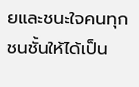ยและชนะใจคนทุกชนชั้นให้ได้เป็น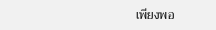เพียงพอ